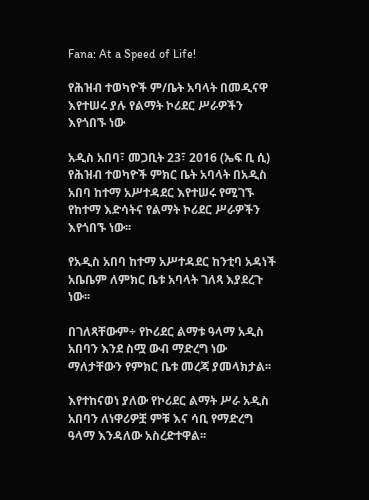Fana: At a Speed of Life!

የሕዝብ ተወካዮች ም/ቤት አባላት በመዲናዋ እየተሠሩ ያሉ የልማት ኮሪደር ሥራዎችን እየጎበኙ ነው

አዲስ አበባ፣ መጋቢት 23፣ 2016 (ኤፍ ቢ ሲ) የሕዝብ ተወካዮች ምክር ቤት አባላት በአዲስ አበባ ከተማ አሥተዳደር እየተሠሩ የሚገኙ የከተማ እድሳትና የልማት ኮሪደር ሥራዎችን እየጎበኙ ነው፡፡

የአዲስ አበባ ከተማ አሥተዳደር ከንቲባ አዳነች አቤቤም ለምክር ቤቱ አባላት ገለጻ እያደረጉ ነው፡፡

በገለጻቸውም÷ የኮሪደር ልማቱ ዓላማ አዲስ አበባን እንደ ስሟ ውብ ማድረግ ነው ማለታቸውን የምክር ቤቱ መረጃ ያመላክታል፡፡

እየተከናወነ ያለው የኮሪደር ልማት ሥራ አዲስ አበባን ለነዋሪዎቿ ምቹ እና ሳቢ የማድረግ ዓላማ እንዳለው አስረድተዋል፡፡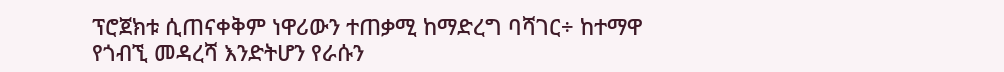ፕሮጀክቱ ሲጠናቀቅም ነዋሪውን ተጠቃሚ ከማድረግ ባሻገር÷ ከተማዋ የጎብኚ መዳረሻ እንድትሆን የራሱን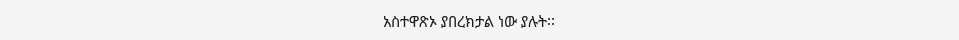አስተዋጽኦ ያበረክታል ነው ያሉት፡፡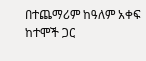በተጨማሪም ከዓለም አቀፍ ከተሞች ጋር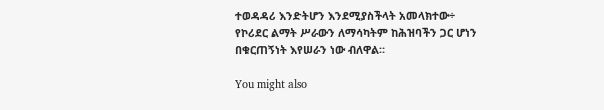ተወዳዳሪ እንድትሆን እንደሚያስችላት አመላክተው÷ የኮሪደር ልማት ሥራውን ለማሳካትም ከሕዝባችን ጋር ሆነን በቁርጠኝነት እየሠራን ነው ብለዋል።

You might also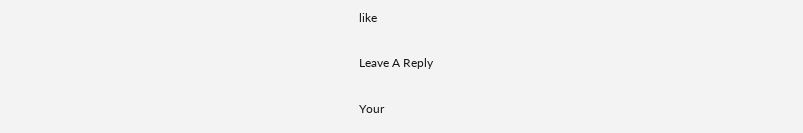like

Leave A Reply

Your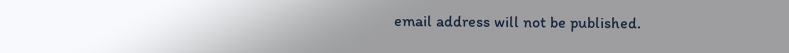email address will not be published.